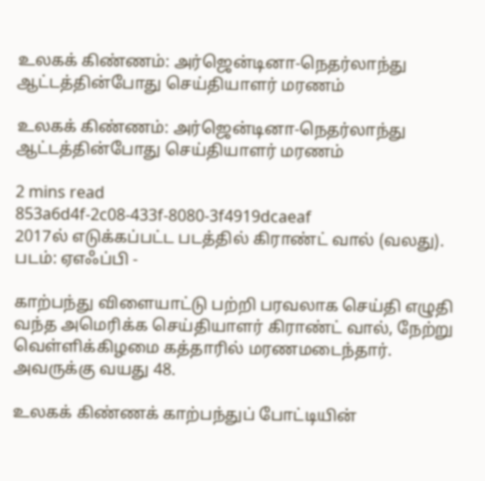உலகக் கிண்ணம்: அர்ஜென்டினா-நெதர்லாந்து ஆட்டத்தின்போது செய்தியாளர் மரணம்

உலகக் கிண்ணம்: அர்ஜென்டினா-நெதர்லாந்து ஆட்டத்தின்போது செய்தியாளர் மரணம்

2 mins read
853a6d4f-2c08-433f-8080-3f4919dcaeaf
2017ல் எடுக்கப்பட்ட படத்தில் கிராண்ட் வால் (வலது). படம்: ஏஎஃப்பி -

காற்பந்து விளையாட்டு பற்றி பரவலாக செய்தி எழுதி வந்த அமெரிக்க செய்தியாளர் கிராண்ட் வால், நேற்று வெள்ளிக்கிழமை கத்தாரில் மரணமடைந்தார். அவருக்கு வயது 48.

உலகக் கிண்ணக் காற்பந்துப் போட்டியின்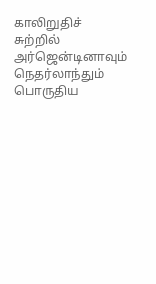காலிறுதிச் சுற்றில் அர்ஜென்டினாவும் நெதர்லாந்தும் பொருதிய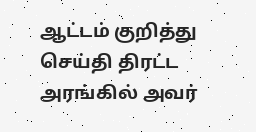ஆட்டம் குறித்து செய்தி திரட்ட அரங்கில் அவர்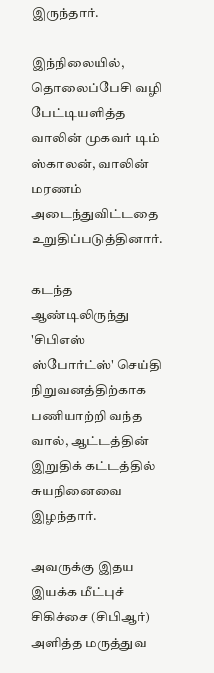இருந்தார்.

இந்நிலையில், தொலைப்பேசி வழி பேட்டியளித்த வாலின் முகவர் டிம் ஸ்காலன், வாலின் மரணம் அடைந்துவிட்டதை உறுதிப்படுத்தினார்.

கடந்த ஆண்டிலிருந்து 'சிபிஎஸ் ஸ்போர்ட்ஸ்' செய்தி நிறுவனத்திற்காக பணியாற்றி வந்த வால், ஆட்டத்தின் இறுதிக் கட்டத்தில் சுயநினைவை இழந்தார்.

அவருக்கு இதய இயக்க மீட்புச் சிகிச்சை (சிபிஆர்) அளித்த மருத்துவ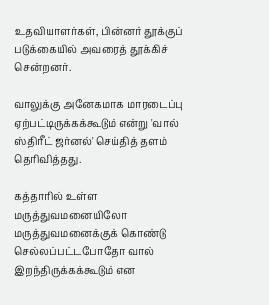உதவியாளர்கள், பின்னர் தூக்குப் படுக்கையில் அவரைத் தூக்கிச் சென்றனர்.

வாலுக்கு அனேகமாக மாரடைப்பு ஏற்பட்டிருக்கக்கூடும் என்று 'வால் ஸ்திரீட் ஜர்னல்' செய்தித் தளம் தெரிவித்தது.

கத்தாரில் உள்ள மருத்துவமனையிலோ மருத்துவமனைக்குக் கொண்டு செல்லப்பட்டபோதோ வால் இறந்திருக்கக்கூடும் என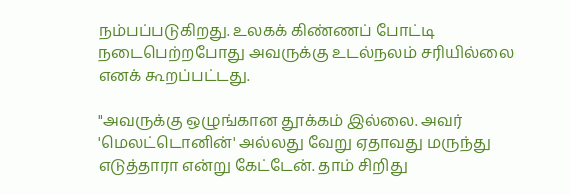நம்பப்படுகிறது. உலகக் கிண்ணப் போட்டி நடைபெற்றபோது அவருக்கு உடல்நலம் சரியில்லை எனக் கூறப்பட்டது.

"அவருக்கு ஒழுங்கான தூக்கம் இல்லை. அவர் 'மெலட்டொனின்' அல்லது வேறு ஏதாவது மருந்து எடுத்தாரா என்று கேட்டேன். தாம் சிறிது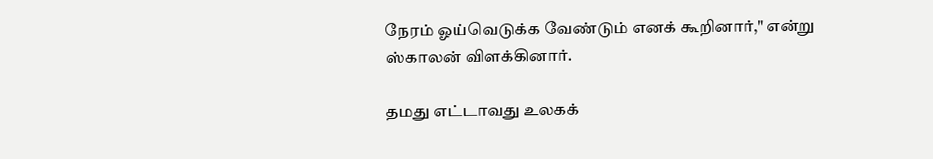நேரம் ஓய்வெடுக்க வேண்டும் எனக் கூறினார்," என்று ஸ்காலன் விளக்கினார்.

தமது எட்டாவது உலகக்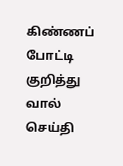கிண்ணப் போட்டி குறித்து வால் செய்தி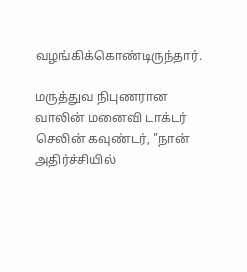வழங்கிக்கொண்டிருந்தார்.

மருத்துவ நிபுணரான வாலின் மனைவி டாக்டர் செலின் கவுண்டர், "நான் அதிர்ச்சியில்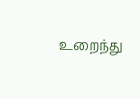உறைந்து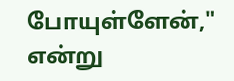போயுள்ளேன்," என்று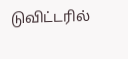டுவிட்டரில்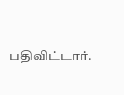பதிவிட்டார்.